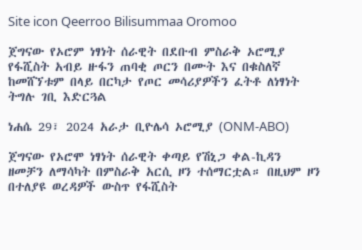Site icon Qeerroo Bilisummaa Oromoo

ጀግናው የኦሮም ነፃነት ሰራዊት በደቡብ ምስራቅ ኦሮሚያ የፋሺስት አብይ ዙፋን ጠባቂ ጦርን በሙት እና በቁስለኛ ከመሸኘቱም በላይ በርካታ የጦር መሳሪያዎችን ፈትቶ ለነፃነት ትግሉ ገቢ እድርጓል

ነሐሴ 29፣ 2024 አራታ ቢዮሌሳ ኦሮሚያ (ONM-ABO)

ጀግናው የኦሮሞ ነፃነት ሰራዊት ቀጣይ የሽኒጋ ቀል-ኪዳን ዘመቻን ለማሳካት በምስራቅ አርሲ ዞን ተሰማርቷል። በዚህም ዞን በተለያዩ ወረዳዎች ውስጥ የፋሺስት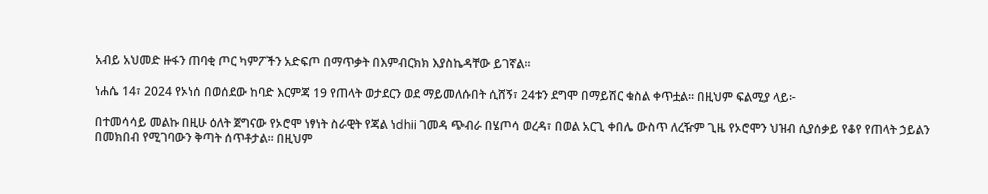አብይ አህመድ ዙፋን ጠባቂ ጦር ካምፖችን አድፍጦ በማጥቃት በእምብርክክ እያስኬዳቸው ይገኛል።

ነሐሴ 14፣ 2024 የኦነሰ በወሰደው ከባድ እርምጃ 19 የጠላት ወታደርን ወደ ማይመለሱበት ሲሸኝ፣ 24ቱን ደግሞ በማይሽር ቁስል ቀጥቷል። በዚህም ፍልሚያ ላይ፦

በተመሳሳይ መልኩ በዚሁ ዕለት ጀግናው የኦሮሞ ነፃነት ስራዊት የጃል ነdhii ገመዳ ጭብራ በሄጦሳ ወረዳ፣ በወል አርጊ ቀበሌ ውስጥ ለረዥም ጊዜ የኦሮሞን ህዝብ ሲያሰቃይ የቆየ የጠላት ኃይልን በመክበብ የሚገባውን ቅጣት ሰጥቶታል። በዚህም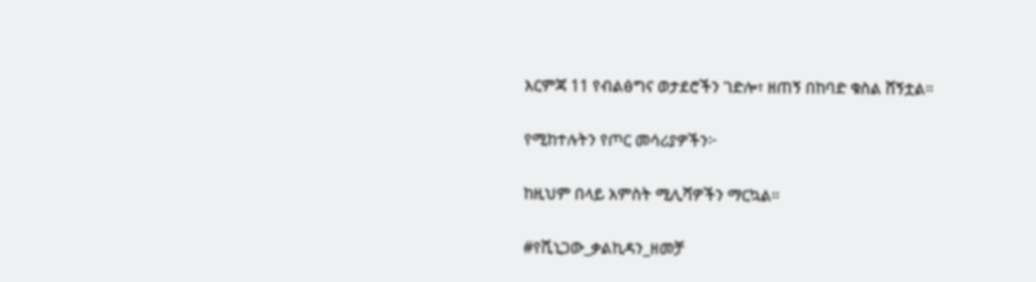እርምጃ 11 የብልፅግና ወታደሮችን ገድሎ፣ ዘጠኝ በከባድ ቁስል ሸኝቷል።

የሚከተሉትን የጦር መሳሪያዎችን፦

ከዚህም በላይ አምስት ሚሊሻዎችን ማርኳል።

#የሺኒጋው_ቃልኪዳን_ዘመቻ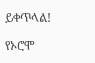ይቀጥላል!

የኦሮሞ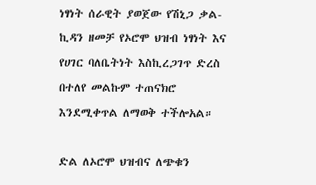ነፃነት ሰራዊት ያወጀው የሽኒጋ ቃል-ኪዳን ዘመቻ የኦሮሞ ህዝብ ነፃነት እና የሀገር ባለቤትነት እስኪረጋገጥ ድረስ በተለየ መልኩም ተጠናክሮ እንደሚቀጥል ለማወቅ ተችሎአል።

ድል ለኦሮሞ ህዝብና ለጭቁን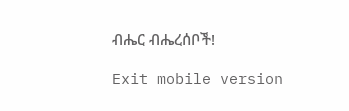ብሔር ብሔረሰቦች!

Exit mobile version